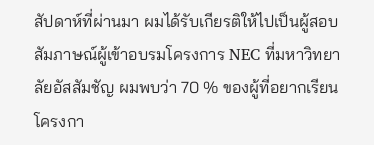สัปดาห์ที่ผ่านมา ผมได้รับเกียรติให้ไปเป็นผู้สอบสัมภาษณ์ผู้เข้าอบรมโครงการ NEC ที่มหาวิทยาลัยอัสสัมชัญ ผมพบว่า 70 % ของผู้ที่อยากเรียนโครงกา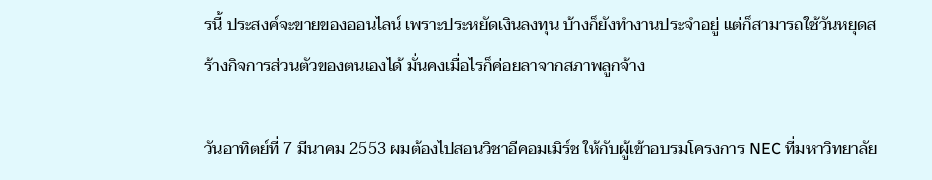รนี้ ประสงค์จะขายของออนไลน์ เพราะประหยัดเงินลงทุน บ้างก็ยังทำงานประจำอยู่ แต่ก็สามารถใช้วันหยุดสร้างกิจการส่วนตัวของตนเองได้ มั่นคงเมื่อไรก็ค่อยลาจากสภาพลูกจ้าง

วันอาทิตย์ที่ 7 มีนาคม 2553 ผมต้องไปสอนวิชาอีคอมเมิร์ช ให้กับผู้เข้าอบรมโครงการ NEC ที่มหาวิทยาลัย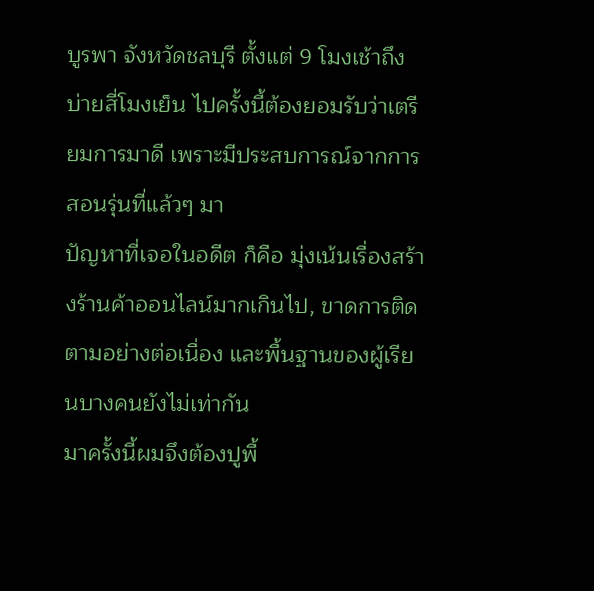บูรพา จังหวัดชลบุรี ตั้งแต่ 9 โมงเช้าถึงบ่ายสี่โมงเย็น ไปครั้งนี้ต้องยอมรับว่าเตรียมการมาดี เพราะมีประสบการณ์จากการสอนรุ่นที่แล้วๆ มา
ปัญหาที่เจอในอดีต ก็คือ มุ่งเน้นเรื่องสร้างร้านค้าออนไลน์มากเกินไป, ขาดการติดตามอย่างต่อเนื่อง และพื้นฐานของผู้เรียนบางคนยังไม่เท่ากัน
มาครั้งนี้ผมจึงต้องปูพื้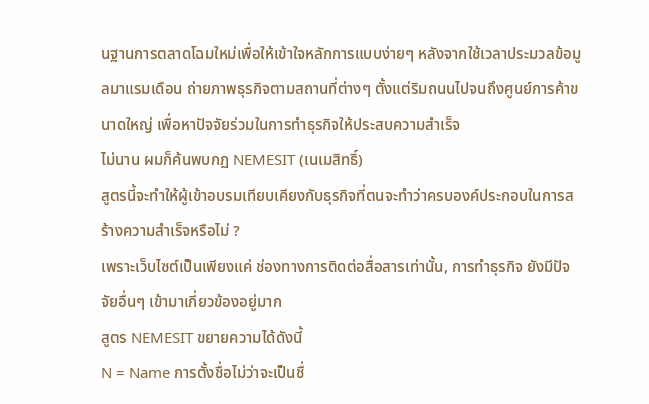นฐานการตลาดโฉมใหม่เพื่อให้เข้าใจหลักการแบบง่ายๆ หลังจากใช้เวลาประมวลข้อมูลมาแรมเดือน ถ่ายภาพธุรกิจตามสถานที่ต่างๆ ตั้งแต่ริมถนนไปจนถึงศูนย์การค้าขนาดใหญ่ เพื่อหาปัจจัยร่วมในการทำธุรกิจให้ประสบความสำเร็จ
ไม่นาน ผมก็ค้นพบกฏ NEMESIT (เนเมสิทธิ์)
สูตรนี้จะทำให้ผู้เข้าอบรมเทียบเคียงกับธุรกิจที่ตนจะทำว่าครบองค์ประกอบในการสร้างความสำเร็จหรือไม่ ?
เพราะเว็บไซต์เป็นเพียงแค่ ช่องทางการติดต่อสื่อสารเท่านั้น, การทำธุรกิจ ยังมีปัจจัยอื่นๆ เข้ามาเกี่ยวข้องอยู่มาก
สูตร NEMESIT ขยายความได้ดังนี้
N = Name การตั้งชื่อไม่ว่าจะเป็นชื่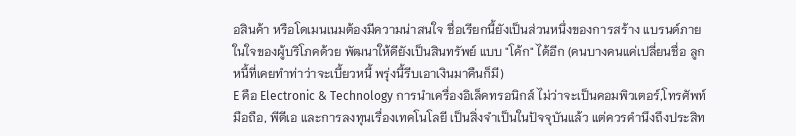อสินค้า หรือโดเมนเนมต้องมีความน่าสนใจ ชื่อเรียกนี้ยังเป็นส่วนหนึ่งของการสร้าง แบรนด์ภายในใจของผู้บริโภคด้วย พัฒนาให้ดียังเป็นสินทรัพย์ แบบ "โค้ก" ได้อีก (คนบางคนแค่เปลี่ยนชื่อ ลูกหนี้ที่เคยทำท่าว่าจะเบี้ยวหนี้ พรุ่งนี้รีบเอาเงินมาคืนก็มี)
E คือ Electronic & Technology การนำเครื่องอิเล็คทรอนิกส์ ไม่ว่าจะเป็นคอมพิวเตอร์,โทรศัพท์มือถือ, พีดีเอ และการลงทุนเรื่องเทคโนโลยี เป็นสิ่งจำเป็นในปัจจุบันแล้ว แต่ควรคำนึงถึงประสิท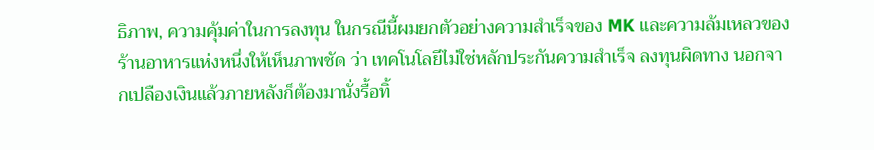ธิภาพ, ความคุ้มค่าในการลงทุน ในกรณีนี้ผมยกตัวอย่างความสำเร็จของ MK และความล้มเหลวของร้านอาหารแห่งหนึ่งให้เห็นภาพชัด ว่า เทคโนโลยีไม่ใช่หลักประกันความสำเร็จ ลงทุนผิดทาง นอกจากเปลืองเงินแล้วภายหลังก็ต้องมานั่งรื้อทิ้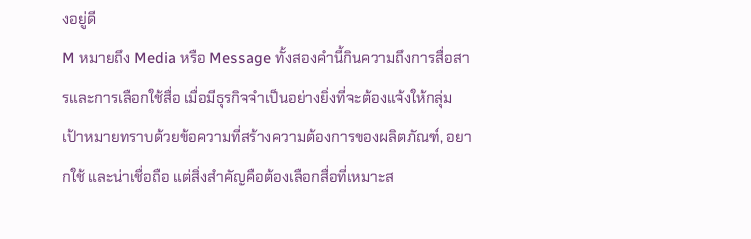งอยู่ดี
M หมายถึง Media หรือ Message ทั้งสองคำนี้กินความถึงการสื่อสารและการเลือกใช้สื่อ เมื่อมีธุรกิจจำเป็นอย่างยิ่งที่จะต้องแจ้งให้กลุ่มเป้าหมายทราบด้วยข้อความที่สร้างความต้องการของผลิตภัณฑ์, อยากใช้ และน่าเชื่อถือ แต่สิ่งสำคัญคือต้องเลือกสื่อที่เหมาะส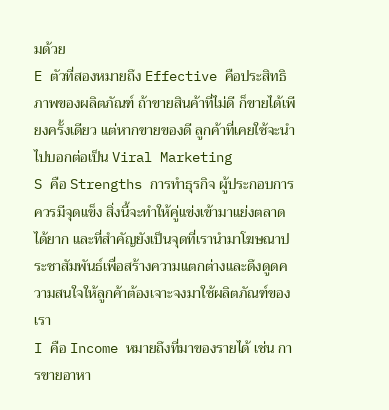มด้วย
E ตัวที่สองหมายถึง Effective คือประสิทธิภาพของผลิตภัณฑ์ ถ้าขายสินค้าที่ไม่ดี ก็ขายได้เพียงครั้งเดียว แต่หากขายของดี ลูกค้าที่เคยใช้จะนำไปบอกต่อเป็น Viral Marketing
S คือ Strengths การทำธุรกิจ ผู้ประกอบการควรมีจุดแข็ง สิ่งนี้จะทำให้คู่แข่งเข้ามาแย่งตลาดได้ยาก และที่สำคัญยังเป็นจุดที่เรานำมาโฆษณาประชาสัมพันธ์เพื่อสร้างความแตกต่างและดึงดูดความสนใจให้ลูกค้าต้องเจาะจงมาใช้ผลิตภัณฑ์ของเรา
I คือ Income หมายถึงที่มาของรายได้ เช่น การขายอาหา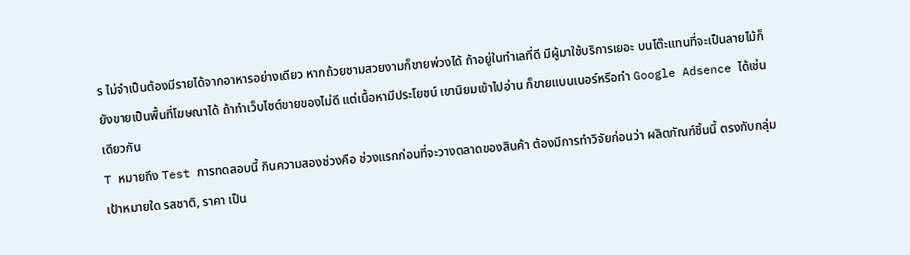ร ไม่จำเป็นต้องมีรายได้จากอาหารอย่างเดียว หากถ้วยชามสวยงามก็ขายพ่วงได้ ถ้าอยู่ในทำเลที่ดี มีผู้มาใช้บริการเยอะ บนโต๊ะแทนที่จะเป็นลายไม้ก็ยังขายเป็นพื้นที่โฆษณาได้ ถ้าทำเว็บไซต์ขายของไม่ดี แต่เนื้อหามีประโยชน์ เขานิยมเข้าไปอ่าน ก็ขายแบนเนอร์หรือทำ Google Adsence ได้เช่นเดียวกัน
T หมายถึง Test การทดสอบนี้ กินความสองช่วงคือ ช่วงแรกก่อนที่จะวางตลาดของสินค้า ต้องมีการทำวิจัยก่อนว่า ผลิตภัณฑ์ชิ้นนี้ ตรงกับกลุ่มเป้าหมายใด รสชาติ, ราคา เป็น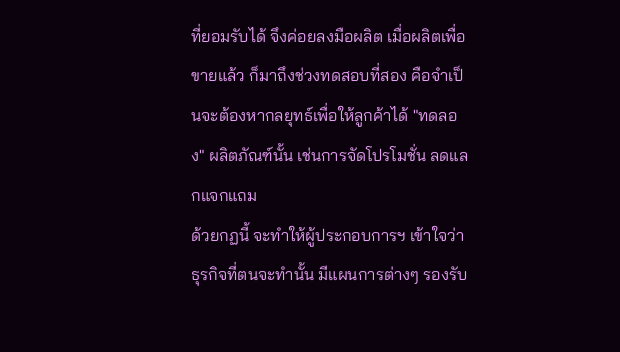ที่ยอมรับได้ จึงค่อยลงมือผลิต เมื่อผลิตเพื่อขายแล้ว ก็มาถึงช่วงทดสอบที่สอง คือจำเป็นจะต้องหากลยุทธ์เพื่อให้ลูกค้าได้ "ทดลอง" ผลิตภัณฑ์นั้น เช่นการจัดโปรโมชั่น ลดแลกแจกแถม
ด้วยกฏนี้ จะทำให้ผู้ประกอบการฯ เข้าใจว่าธุรกิจที่ตนจะทำนั้น มีแผนการต่างๆ รองรับ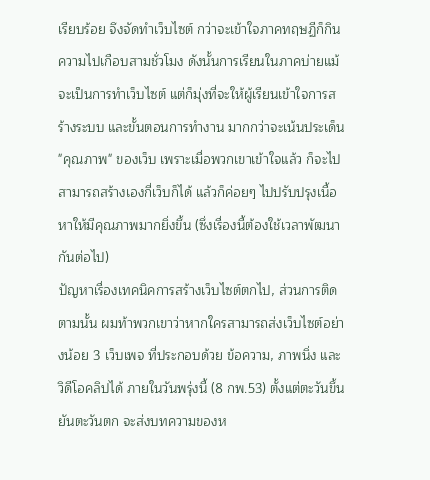เรียบร้อย จึงจัดทำเว็บไซต์ กว่าจะเข้าใจภาคทฤษฏีก็กินความไปเกือบสามชั่วโมง ดังนั้นการเรียนในภาคบ่ายแม้จะเป็นการทำเว็บไซต์ แต่ก็มุ่งที่จะให้ผู้เรียนเข้าใจการสร้างระบบ และขั้นตอนการทำงาน มากกว่าจะเน้นประเด็น "คุณภาพ" ของเว็บ เพราะเมื่อพวกเขาเข้าใจแล้ว ก็จะไปสามารถสร้างเองกี่เว็บก็ได้ แล้วก็ค่อยๆ ไปปรับปรุงเนื้อหาให้มีคุณภาพมากยิ่งขึ้น (ซึ่งเรื่องนี้ต้องใช้เวลาพัฒนากันต่อไป)
ปัญหาเรื่องเทคนิคการสร้างเว็บไซต์ตกไป, ส่วนการติดตามนั้น ผมท้าพวกเขาว่าหากใครสามารถส่งเว็บไซต์อย่างน้อย 3 เว็บเพจ ที่ประกอบด้วย ข้อความ, ภาพนิ่ง และวิดีโอคลิปได้ ภายในวันพรุ่งนี้ (8 กพ.53) ตั้งแต่ตะวันขึ้นยันตะวันตก จะส่งบทความของห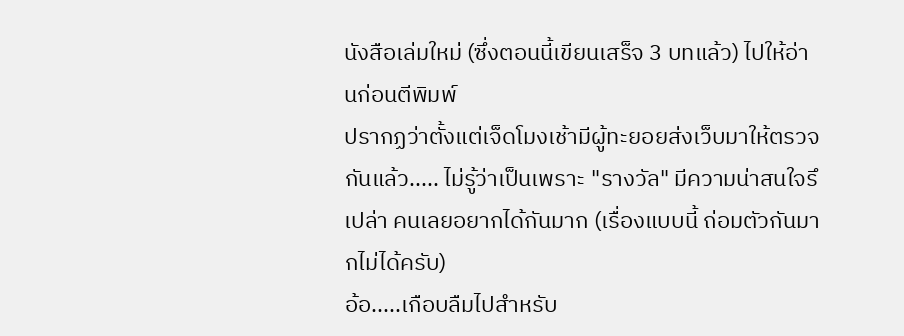นังสือเล่มใหม่ (ซึ่งตอนนี้เขียนเสร็จ 3 บทแล้ว) ไปให้อ่านก่อนตีพิมพ์
ปรากฏว่าตั้งแต่เจ็ดโมงเช้ามีผู้ทะยอยส่งเว็บมาให้ตรวจกันแล้ว..... ไม่รู้ว่าเป็นเพราะ "รางวัล" มีความน่าสนใจรึเปล่า คนเลยอยากได้กันมาก (เรื่องแบบนี้ ถ่อมตัวกันมากไม่ได้ครับ)
อ้อ.....เกือบลืมไปสำหรับ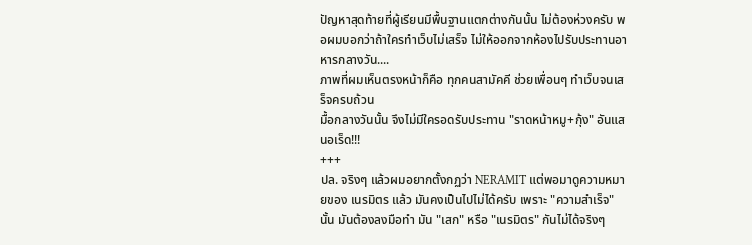ปัญหาสุดท้ายที่ผู้เรียนมีพื้นฐานแตกต่างกันนั้น ไม่ต้องห่วงครับ พอผมบอกว่าถ้าใครทำเว็บไม่เสร็จ ไม่ให้ออกจากห้องไปรับประทานอาหารกลางวัน....
ภาพที่ผมเห็นตรงหน้าก็คือ ทุกคนสามัคคี ช่วยเพื่อนๆ ทำเว็บจนเสร็จครบถ้วน
มื้อกลางวันนั้น จึงไม่มีใครอดรับประทาน "ราดหน้าหมู+กุ้ง" อันแสนอเร็ด!!!
+++
ปล. จริงๆ แล้วผมอยากตั้งกฏว่า NERAMIT แต่พอมาดูความหมายของ เนรมิตร แล้ว มันคงเป็นไปไม่ได้ครับ เพราะ "ความสำเร็จ" นั้น มันต้องลงมือทำ มัน "เสก" หรือ "เนรมิตร" กันไม่ได้จริงๆ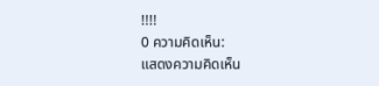!!!!
0 ความคิดเห็น:
แสดงความคิดเห็น